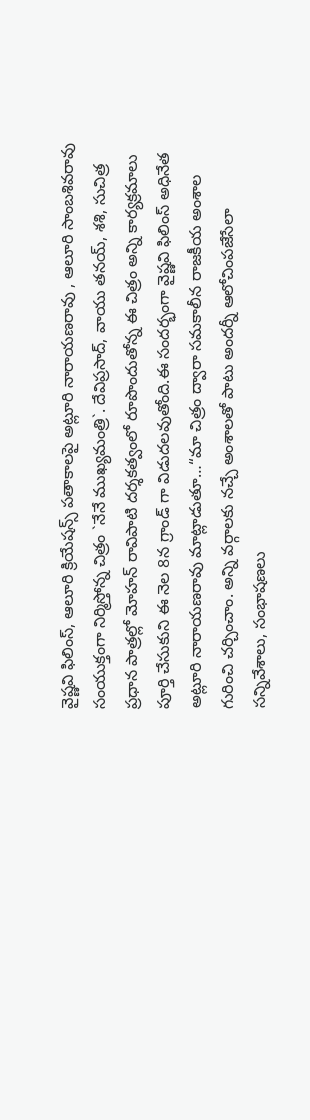వైష్ణవి ఫిలింస్, ఆలూరి క్రియేషన్స్ పతాకాలపై అట్లూరి నారాయణరావు , ఆలూరి సాంబశివరావు సంయుక్తంగా నిర్మిస్తోన్న చిత్రం `నేనే ముఖ్యమంత్రి`. దేవిప్రసాద్, వాయు తనయ్, శశి, సుచిత్ర ప్రధాన పాత్రల్లో మోహన్ రావిపాటి దర్శకత్వంలో రూపొందుతోన్న ఈ చిత్రం అన్ని కార్యక్రమాలు పూర్తి చేసుకుని ఈ నెల 8న గ్రాండ్ గా విడుదలవుతోంది.ఈ సందర్భంగా వైష్ణవి ఫిలింస్ అధినేత అట్లూరి నారాయణరావు మాట్లాడుతూ…“మా చిత్రం ద్వారా సమకాలీన రాజకీయ అంశాల గురించి చర్చించాం. అన్ని వర్గాలకు నచ్చే అంశాలతో పాటు అందర్నీ ఆలోచింపజేసేలా సన్నివేశాలు, సంభాషణలు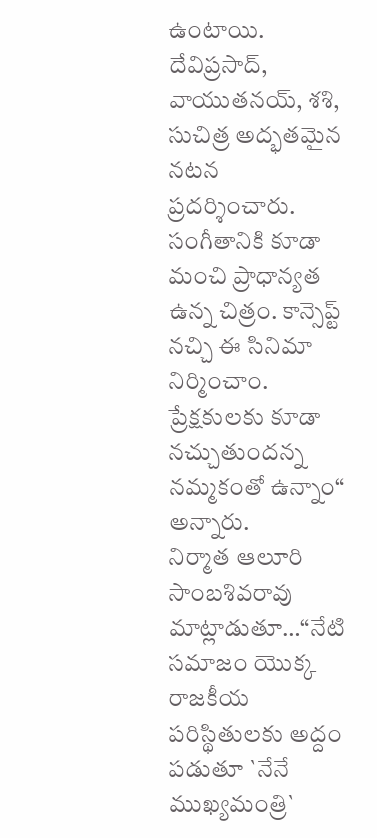ఉంటాయి. దేవిప్రసాద్, వాయుతనయ్, శశి, సుచిత్ర అద్భతమైన నటన ప్రదర్శించారు. సంగీతానికి కూడా మంచి ప్రాధాన్యత ఉన్న చిత్రం. కాన్సెప్ట్ నచ్చి ఈ సినిమా నిర్మించాం. ప్రేక్షకులకు కూడా నచ్చుతుందన్న నమ్మకంతో ఉన్నాం“ అన్నారు.
నిర్మాత ఆలూరి సాంబశివరావు మాట్లాడుతూ…“నేటి సమాజం యొక్క రాజకీయ పరిస్థితులకు అద్దం పడుతూ `నేనే ముఖ్యమంత్రి`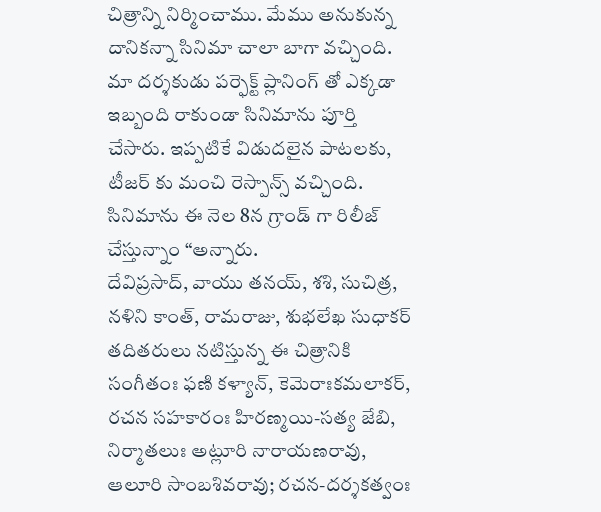చిత్రాన్ని నిర్మించాము. మేము అనుకున్న దానికన్నా సినిమా చాలా బాగా వచ్చింది. మా దర్శకుడు పర్ఫెక్ట్ ప్లానింగ్ తో ఎక్కడా ఇబ్బంది రాకుండా సినిమాను పూర్తి చేసారు. ఇప్పటికే విడుదలైన పాటలకు, టీజర్ కు మంచి రెస్పాన్స్ వచ్చింది. సినిమాను ఈ నెల 8న గ్రాండ్ గా రిలీజ్ చేస్తున్నాం “అన్నారు.
దేవిప్రసాద్, వాయు తనయ్, శశి, సుచిత్ర, నళిని కాంత్, రామరాజు, శుభలేఖ సుధాకర్ తదితరులు నటిస్తున్న ఈ చిత్రానికి సంగీతంః ఫణి కళ్యాన్, కెమెరాఃకమలాకర్, రచన సహకారంః హిరణ్మయి-సత్య జేబి, నిర్మాతలుః అట్లూరి నారాయణరావు, ఆలూరి సాంబశివరావు; రచన-దర్శకత్వంః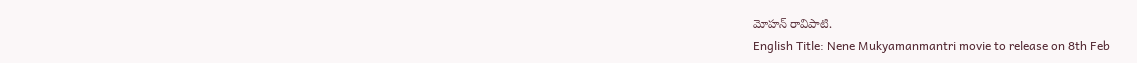మోహన్ రావిపాటి.
English Title: Nene Mukyamanmantri movie to release on 8th Feb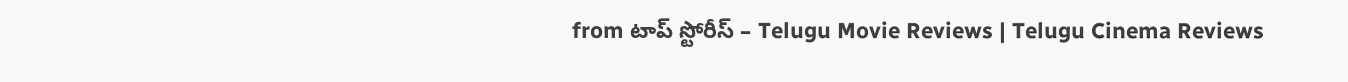from టాప్ స్టోరీస్ – Telugu Movie Reviews | Telugu Cinema Reviews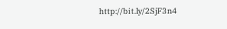http://bit.ly/2SjF3n4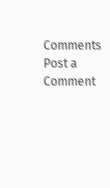Comments
Post a Comment